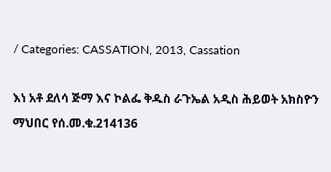/ Categories: CASSATION, 2013, Cassation

እነ አቶ ደለሳ ጅማ እና ኮልፌ ቅዱስ ራጉኤል አዲስ ሕይወት አክስዮን ማህበር የሰ.መ.ቁ.214136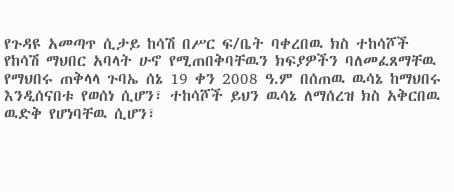የጉዳዩ አመጣጥ ሲታይ ከሳሽ በሥር ፍ/ቤት ባቀረበዉ ክስ ተከሳሾች የከሳሽ ማህበር አባላት ሁኖ የሚጠበቅባቸዉን ክፍያዎችን ባለመፈጸማቸዉ የማህበሩ ጠቅላላ ጉባኤ ሰኔ 19 ቀን 2008 ዓ.ም በሰጠዉ ዉሳኔ ከማህበሩ እንዲሰናበቱ የወሰነ ሲሆን፣ ተከሳሾች ይህን ዉሳኔ ለማሰረዝ ክስ አቅርበዉ ዉድቅ የሆነባቸዉ ሲሆን፣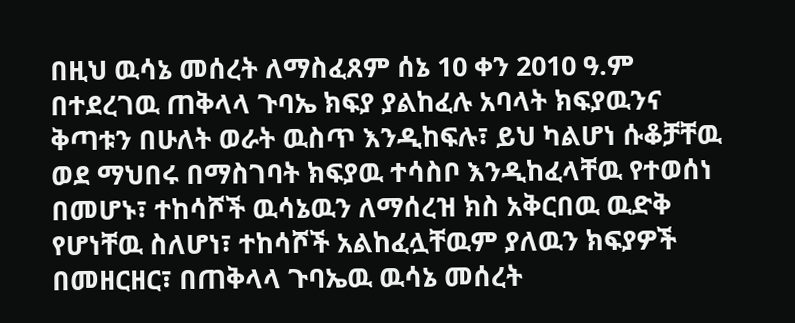በዚህ ዉሳኔ መሰረት ለማስፈጸም ሰኔ 10 ቀን 2010 ዓ.ም በተደረገዉ ጠቅላላ ጉባኤ ክፍያ ያልከፈሉ አባላት ክፍያዉንና ቅጣቱን በሁለት ወራት ዉስጥ እንዲከፍሉ፣ ይህ ካልሆነ ሱቆቻቸዉ ወደ ማህበሩ በማስገባት ክፍያዉ ተሳስቦ እንዲከፈላቸዉ የተወሰነ በመሆኑ፣ ተከሳሾች ዉሳኔዉን ለማሰረዝ ክስ አቅርበዉ ዉድቅ የሆነቸዉ ስለሆነ፣ ተከሳሾች አልከፈሏቸዉም ያለዉን ክፍያዎች በመዘርዘር፣ በጠቅላላ ጉባኤዉ ዉሳኔ መሰረት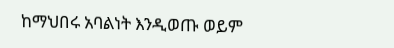ከማህበሩ አባልነት እንዲወጡ ወይም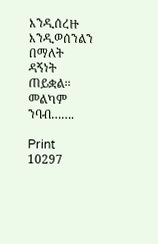እንዲሰረዙ እንዲወሰንልን በማለት ዳኝነት ጠይቋል፡፡ መልካም ንባብ…….

Print
10297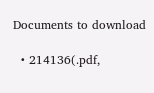Documents to download

  • 214136(.pdf,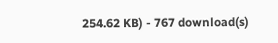254.62 KB) - 767 download(s)